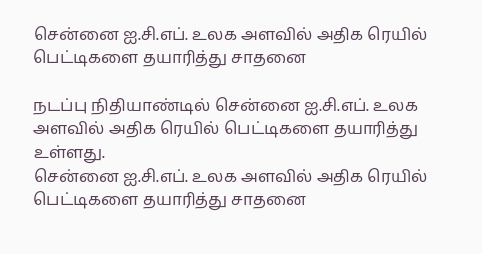சென்னை ஐ.சி.எப். உலக அளவில் அதிக ரெயில் பெட்டிகளை தயாரித்து சாதனை

நடப்பு நிதியாண்டில் சென்னை ஐ.சி.எப். உலக அளவில் அதிக ரெயில் பெட்டிகளை தயாரித்து உள்ளது.
சென்னை ஐ.சி.எப். உலக அளவில் அதிக ரெயில் பெட்டிகளை தயாரித்து சாதனை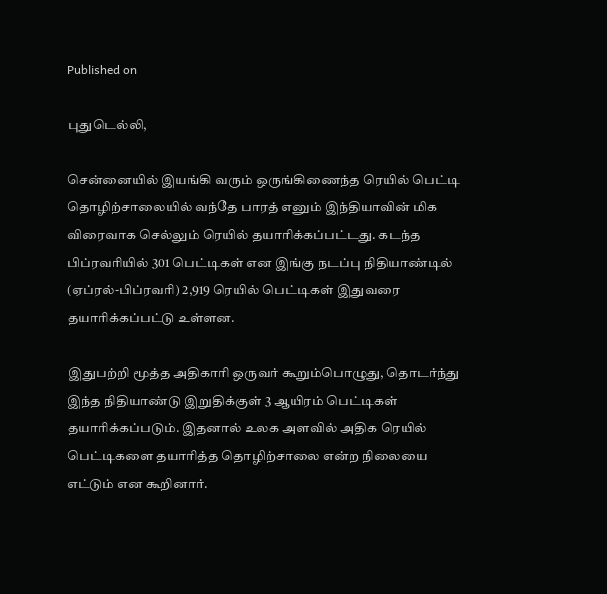Published on

புதுடெல்லி,

சென்னையில் இயங்கி வரும் ஒருங்கிணைந்த ரெயில் பெட்டி தொழிற்சாலையில் வந்தே பாரத் எனும் இந்தியாவின் மிக விரைவாக செல்லும் ரெயில் தயாரிக்கப்பட்டது. கடந்த பிப்ரவரியில் 301 பெட்டிகள் என இங்கு நடப்பு நிதியாண்டில் (ஏப்ரல்-பிப்ரவரி) 2,919 ரெயில் பெட்டிகள் இதுவரை தயாரிக்கப்பட்டு உள்ளன.

இதுபற்றி மூத்த அதிகாரி ஒருவர் கூறும்பொழுது, தொடர்ந்து இந்த நிதியாண்டு இறுதிக்குள் 3 ஆயிரம் பெட்டிகள் தயாரிக்கப்படும். இதனால் உலக அளவில் அதிக ரெயில் பெட்டிகளை தயாரித்த தொழிற்சாலை என்ற நிலையை எட்டும் என கூறினார்.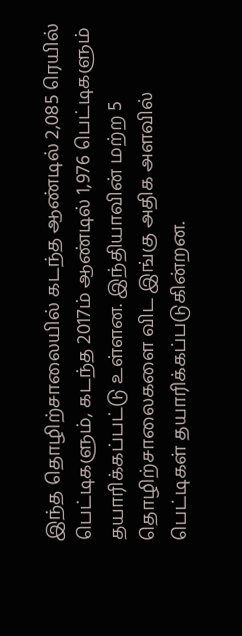இந்த தொழிற்சாலையில் கடந்த ஆண்டில் 2,085 ரெயில் பெட்டிகளும், கடந்த 2017ம் ஆண்டில் 1,976 பெட்டிகளும் தயாரிக்கப்பட்டு உள்ளன. இந்தியாவின் மற்ற 5 தொழிற்சாலைகளை விட இங்கு அதிக அளவில் பெட்டிகள் தயாரிக்கப்படுகின்றன.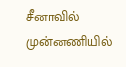சீனாவில் முன்னணியில்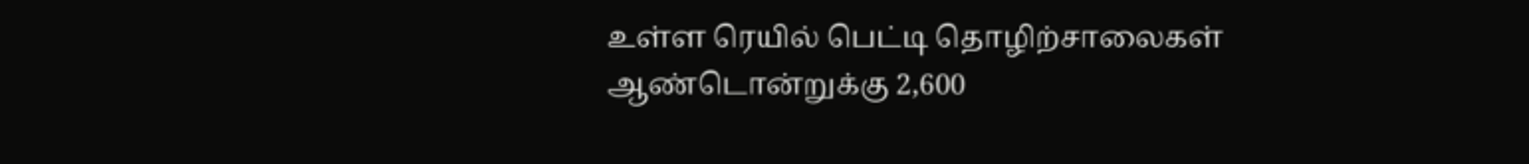உள்ள ரெயில் பெட்டி தொழிற்சாலைகள் ஆண்டொன்றுக்கு 2,600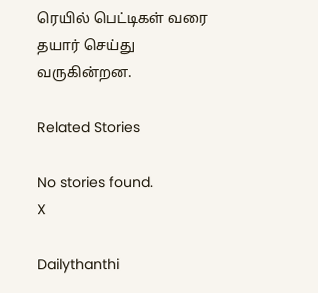ரெயில் பெட்டிகள் வரை தயார் செய்து வருகின்றன.

Related Stories

No stories found.
X

Dailythanthi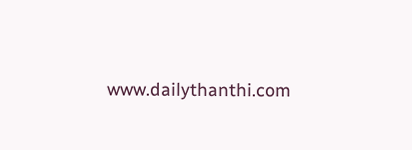www.dailythanthi.com